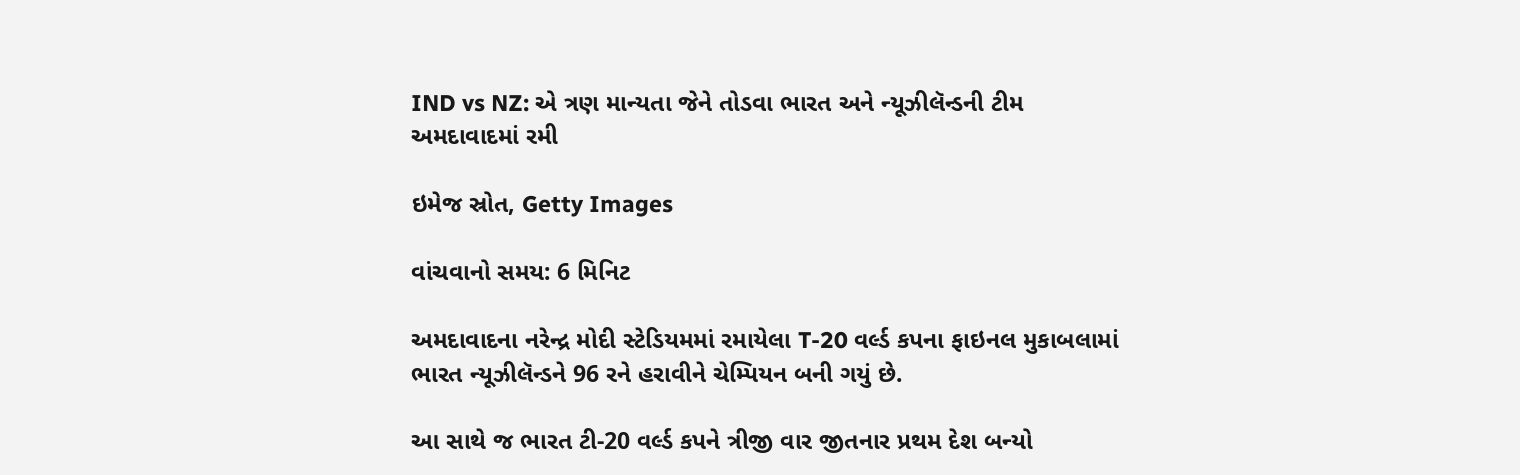IND vs NZ: એ ત્રણ માન્યતા જેને તોડવા ભારત અને ન્યૂઝીલૅન્ડની ટીમ અમદાવાદમાં રમી

ઇમેજ સ્રોત, Getty Images

વાંચવાનો સમય: 6 મિનિટ

અમદાવાદના નરેન્દ્ર મોદી સ્ટેડિયમમાં રમાયેલા T-20 વર્લ્ડ કપના ફાઇનલ મુકાબલામાં ભારત ન્યૂઝીલૅન્ડને 96 રને હરાવીને ચેમ્પિયન બની ગયું છે.

આ સાથે જ ભારત ટી-20 વર્લ્ડ કપને ત્રીજી વાર જીતનાર પ્રથમ દેશ બન્યો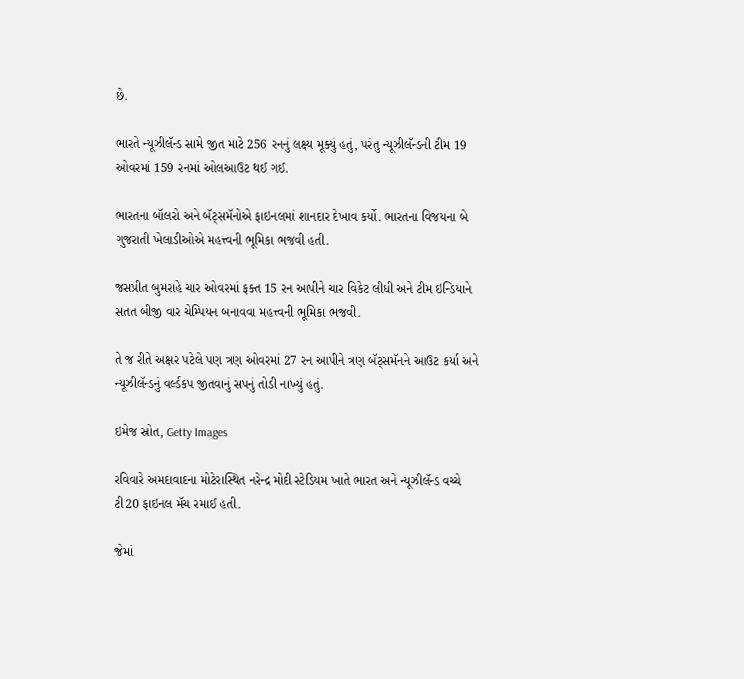છે.

ભારતે ન્યૂઝીલૅન્ડ સામે જીત માટે 256 રનનું લક્ષ્ય મૂક્યું હતું, પરંતુ ન્યૂઝીલૅન્ડની ટીમ 19 ઓવરમાં 159 રનમાં ઓલઆઉટ થઈ ગઈ.

ભારતના બૉલરો અને બૅટ્સમૅનોએ ફાઇનલમાં શાનદાર દેખાવ કર્યો. ભારતના વિજયના બે ગુજરાતી ખેલાડીઓએ મહત્ત્વની ભૂમિકા ભજવી હતી.

જસપ્રીત બુમરાહે ચાર ઓવરમાં ફક્ત 15 રન આપીને ચાર વિકેટ લીધી અને ટીમ ઇન્ડિયાને સતત બીજી વાર ચેમ્પિયન બનાવવા મહત્ત્વની ભૂમિકા ભજવી.

તે જ રીતે અક્ષર પટેલે પણ ત્રણ ઓવરમાં 27 રન આપીને ત્રણ બૅટ્સમૅનને આઉટ કર્યા અને ન્યૂઝીલૅન્ડનું વર્લ્ડકપ જીતવાનું સપનું તોડી નાખ્યું હતું.

ઇમેજ સ્રોત, Getty Images

રવિવારે અમદાવાદના મોટેરાસ્થિત નરેન્દ્ર મોદી સ્ટેડિયમ ખાતે ભારત અને ન્યૂઝીલૅન્ડ વચ્ચે ટી20 ફાઇનલ મૅચ રમાઈ હતી.

જેમાં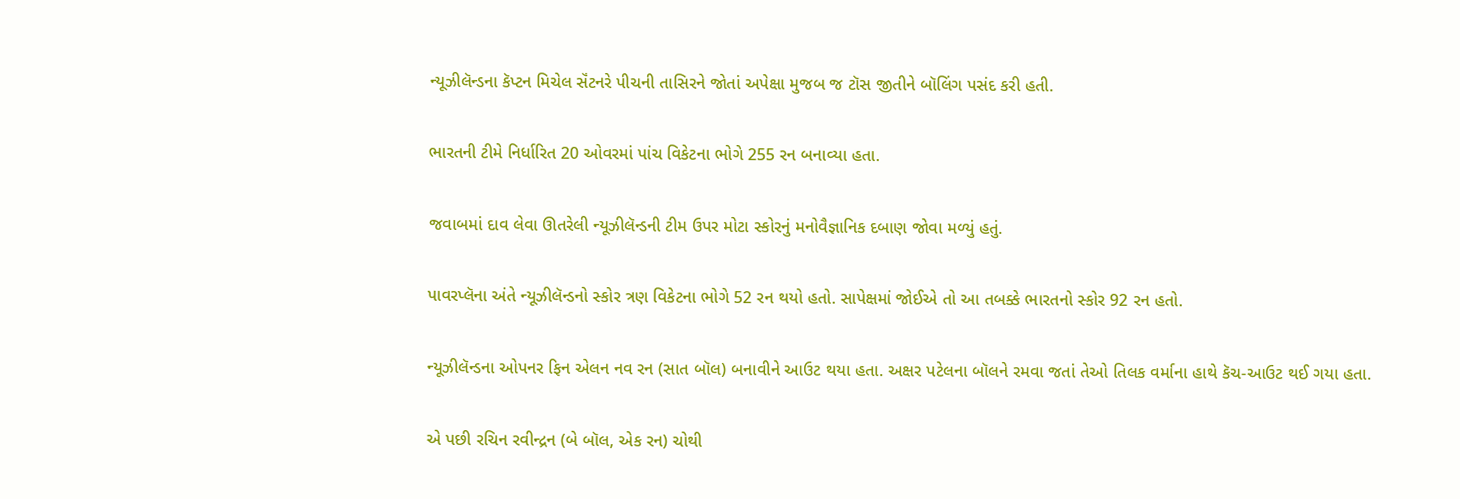ન્યૂઝીલૅન્ડના કૅપ્ટન મિચેલ સૅંટનરે પીચની તાસિરને જોતાં અપેક્ષા મુજબ જ ટૉસ જીતીને બૉલિંગ પસંદ કરી હતી.

ભારતની ટીમે નિર્ધારિત 20 ઓવરમાં પાંચ વિકેટના ભોગે 255 રન બનાવ્યા હતા.

જવાબમાં દાવ લેવા ઊતરેલી ન્યૂઝીલૅન્ડની ટીમ ઉપર મોટા સ્કોરનું મનોવૈજ્ઞાનિક દબાણ જોવા મળ્યું હતું.

પાવરપ્લૅના અંતે ન્યૂઝીલૅન્ડનો સ્કોર ત્રણ વિકેટના ભોગે 52 રન થયો હતો. સાપેક્ષમાં જોઈએ તો આ તબક્કે ભારતનો સ્કોર 92 રન હતો.

ન્યૂઝીલૅન્ડના ઓપનર ફિન એલન નવ રન (સાત બૉલ) બનાવીને આઉટ થયા હતા. અક્ષર પટેલના બૉલને રમવા જતાં તેઓ તિલક વર્માના હાથે કૅચ-આઉટ થઈ ગયા હતા.

એ પછી રચિન રવીન્દ્રન (બે બૉલ, એક રન) ચોથી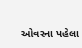ઓવરના પહેલા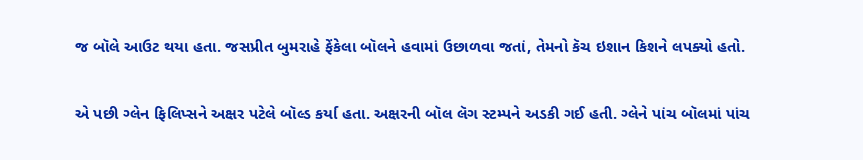જ બૉલે આઉટ થયા હતા. જસપ્રીત બુમરાહે ફેંકેલા બૉલને હવામાં ઉછાળવા જતાં, તેમનો કૅચ ઇશાન કિશને લપક્યો હતો.

એ પછી ગ્લેન ફિલિપ્સને અક્ષર પટેલે બૉલ્ડ કર્યા હતા. અક્ષરની બૉલ લૅગ સ્ટમ્પને અડકી ગઈ હતી. ગ્લેને પાંચ બૉલમાં પાંચ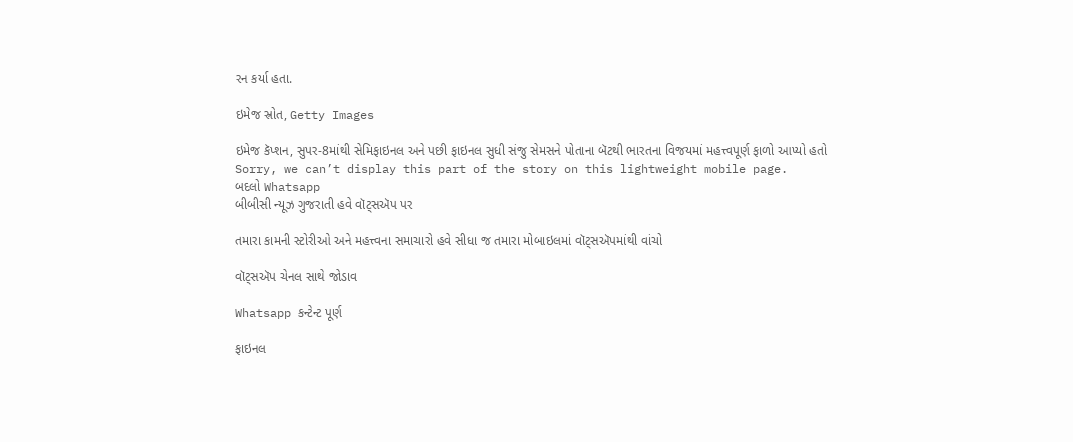રન કર્યા હતા.

ઇમેજ સ્રોત, Getty Images

ઇમેજ કૅપ્શન, સુપર-8માંથી સેમિફાઇનલ અને પછી ફાઇનલ સુધી સંજુ સેમસને પોતાના બૅટથી ભારતના વિજયમાં મહત્ત્વપૂર્ણ ફાળો આપ્યો હતો
Sorry, we can’t display this part of the story on this lightweight mobile page.
બદલો Whatsapp
બીબીસી ન્યૂઝ ગુજરાતી હવે વૉટ્સઍપ પર

તમારા કામની સ્ટોરીઓ અને મહત્ત્વના સમાચારો હવે સીધા જ તમારા મોબાઇલમાં વૉટ્સઍપમાંથી વાંચો

વૉટ્સઍપ ચેનલ સાથે જોડાવ

Whatsapp કન્ટેન્ટ પૂર્ણ

ફાઇનલ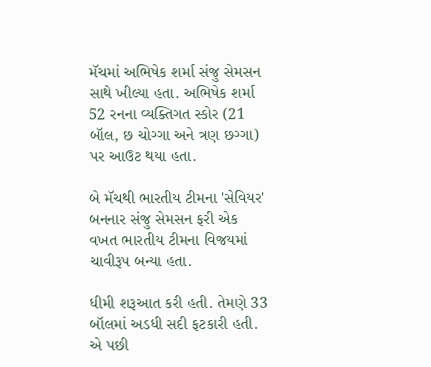મૅચમાં અભિષેક શર્મા સંજુ સેમસન સાથે ખીલ્યા હતા. અભિષેક શર્મા 52 રનના વ્યક્તિગત સ્કોર (21 બૉલ, છ ચોગ્ગા અને ત્રણ છગ્ગા) પર આઉટ થયા હતા.

બે મૅચથી ભારતીય ટીમના 'સેવિયર' બનનાર સંજુ સેમસન ફરી એક વખત ભારતીય ટીમના વિજયમાં ચાવીરૂપ બન્યા હતા.

ધીમી શરૂઆત કરી હતી. તેમણે 33 બૉલમાં અડધી સદી ફટકારી હતી. એ પછી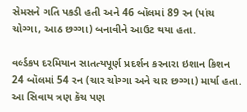સેમસને ગતિ પકડી હતી અને 46 બૉલમાં 89 રન (પાંચ ચોગ્ગા, આઠ છગ્ગા) બનાવીને આઉટ થયા હતા.

વર્લ્ડકપ દરમિયાન સાતત્યપૂર્ણ પ્રદર્શન કરનારા ઇશાન કિશન 24 બૉલમાં 54 રન (ચાર ચોગ્ગા અને ચાર છગ્ગા) માર્યા હતા. આ સિવાય ત્રણ કૅચ પણ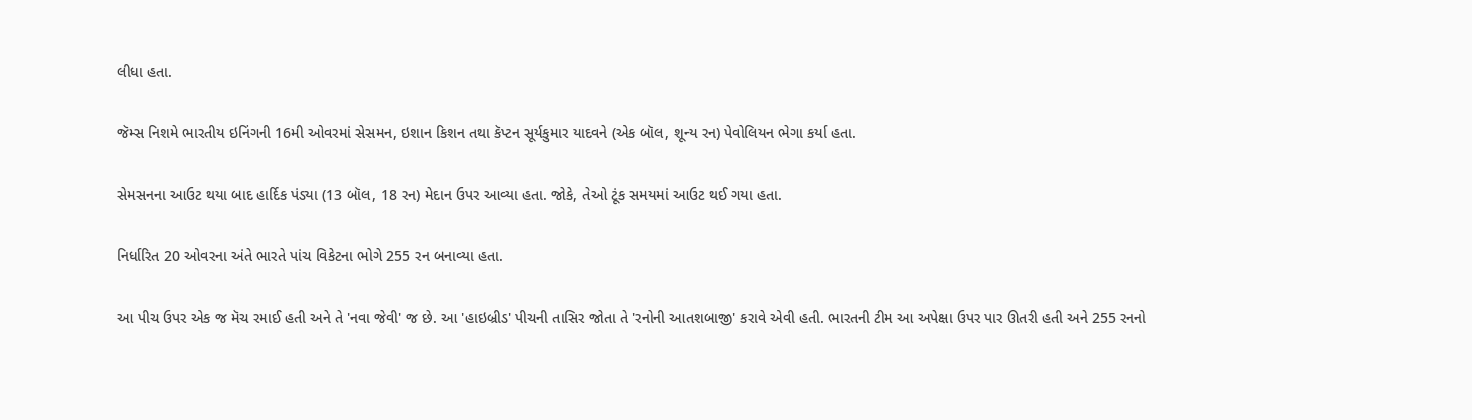લીધા હતા.

જૅમ્સ નિશમે ભારતીય ઇનિંગની 16મી ઓવરમાં સેસમન, ઇશાન કિશન તથા કૅપ્ટન સૂર્યકુમાર યાદવને (એક બૉલ, શૂન્ય રન) પેવોલિયન ભેગા કર્યા હતા.

સેમસનના આઉટ થયા બાદ હાર્દિક પંડ્યા (13 બૉલ, 18 રન) મેદાન ઉપર આવ્યા હતા. જોકે, તેઓ ટૂંક સમયમાં આઉટ થઈ ગયા હતા.

નિર્ધારિત 20 ઓવરના અંતે ભારતે પાંચ વિકેટના ભોગે 255 રન બનાવ્યા હતા.

આ પીચ ઉપર એક જ મૅચ રમાઈ હતી અને તે 'નવા જેવી' જ છે. આ 'હાઇબ્રીડ' પીચની તાસિર જોતા તે 'રનોની આતશબાજી' કરાવે એવી હતી. ભારતની ટીમ આ અપેક્ષા ઉપર પાર ઊતરી હતી અને 255 રનનો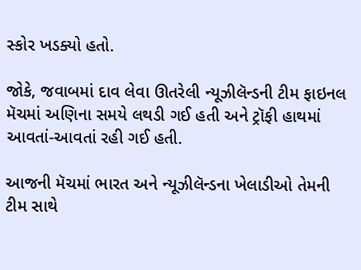સ્કોર ખડક્યો હતો.

જોકે, જવાબમાં દાવ લેવા ઊતરેલી ન્યૂઝીલૅન્ડની ટીમ ફાઇનલ મૅચમાં અણિના સમયે લથડી ગઈ હતી અને ટ્રૉફી હાથમાં આવતાં-આવતાં રહી ગઈ હતી.

આજની મૅચમાં ભારત અને ન્યૂઝીલૅન્ડના ખેલાડીઓ તેમની ટીમ સાથે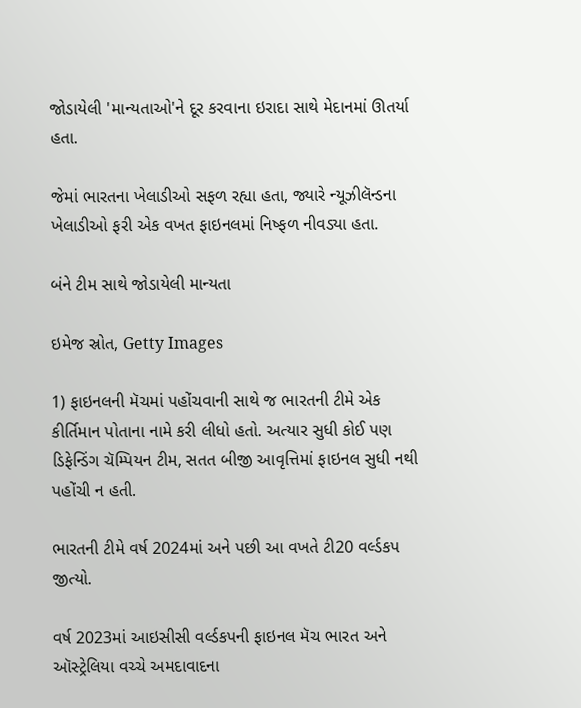જોડાયેલી 'માન્યતાઓ'ને દૂર કરવાના ઇરાદા સાથે મેદાનમાં ઊતર્યા હતા.

જેમાં ભારતના ખેલાડીઓ સફળ રહ્યા હતા, જ્યારે ન્યૂઝીલૅન્ડના ખેલાડીઓ ફરી એક વખત ફાઇનલમાં નિષ્ફળ નીવડ્યા હતા.

બંને ટીમ સાથે જોડાયેલી માન્યતા

ઇમેજ સ્રોત, Getty Images

1) ફાઇનલની મૅચમાં પહોંચવાની સાથે જ ભારતની ટીમે એક કીર્તિમાન પોતાના નામે કરી લીધો હતો. અત્યાર સુધી કોઈ પણ ડિફેન્ડિંગ ચૅમ્પિયન ટીમ, સતત બીજી આવૃત્તિમાં ફાઇનલ સુધી નથી પહોંચી ન હતી.

ભારતની ટીમે વર્ષ 2024માં અને પછી આ વખતે ટી20 વર્લ્ડકપ જીત્યો.

વર્ષ 2023માં આઇસીસી વર્લ્ડકપની ફાઇનલ મૅચ ભારત અને ઑસ્ટ્રેલિયા વચ્ચે અમદાવાદના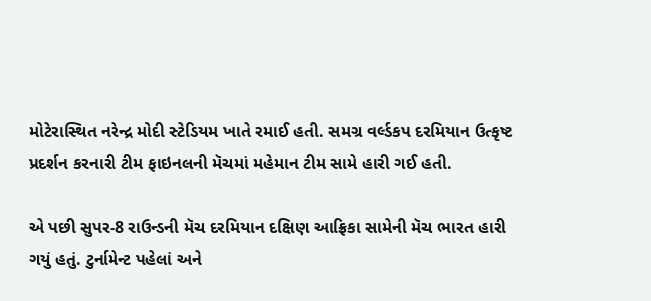મોટેરાસ્થિત નરેન્દ્ર મોદી સ્ટેડિયમ ખાતે રમાઈ હતી. સમગ્ર વર્લ્ડકપ દરમિયાન ઉત્કૃષ્ટ પ્રદર્શન કરનારી ટીમ ફાઇનલની મૅચમાં મહેમાન ટીમ સામે હારી ગઈ હતી.

એ પછી સુપર-8 રાઉન્ડની મૅચ દરમિયાન દક્ષિણ આફ્રિકા સામેની મૅચ ભારત હારી ગયું હતું. ટુર્નામેન્ટ પહેલાં અને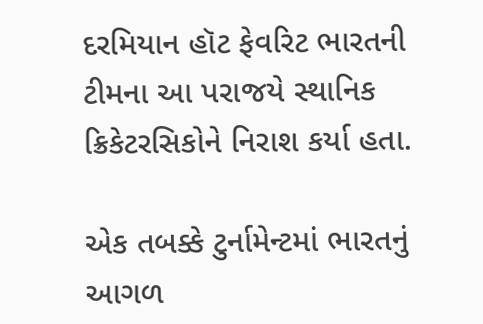દરમિયાન હૉટ ફેવરિટ ભારતની ટીમના આ પરાજયે સ્થાનિક ક્રિકેટરસિકોને નિરાશ કર્યા હતા.

એક તબક્કે ટુર્નામેન્ટમાં ભારતનું આગળ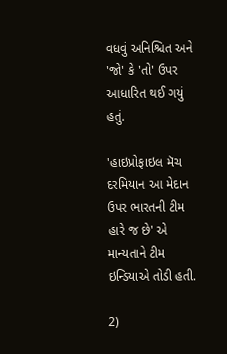વધવું અનિશ્ચિત અને 'જો' કે 'તો' ઉપર આધારિત થઈ ગયું હતું.

'હાઇપ્રોફાઇલ મૅચ દરમિયાન આ મેદાન ઉપર ભારતની ટીમ હારે જ છે' એ માન્યતાને ટીમ ઇન્ડિયાએ તોડી હતી.

2)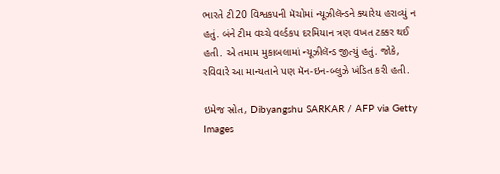ભારતે ટી20 વિશ્વકપની મૅચોમાં ન્યૂઝીલૅન્ડને ક્યારેય હરાવ્યું ન હતું. બંને ટીમ વચ્ચે વર્લ્ડકપ દરમિયાન ત્રણ વખત ટક્કર થઈ હતી. એ તમામ મુકાબલામાં ન્યૂઝીલૅન્ડ જીત્યું હતું. જોકે, રવિવારે આ માન્યતાને પણ મૅન-ઇન-બ્લુઝે ખંડિત કરી હતી.

ઇમેજ સ્રોત, Dibyangshu SARKAR / AFP via Getty Images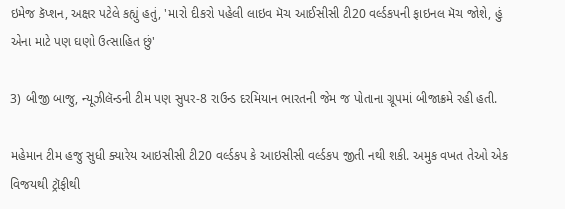ઇમેજ કૅપ્શન, અક્ષર પટેલે કહ્યું હતું, 'મારો દીકરો પહેલી લાઇવ મૅચ આઈસીસી ટી20 વર્લ્ડકપની ફાઇનલ મૅચ જોશે, હું એના માટે પણ ઘણો ઉત્સાહિત છું'

3) બીજી બાજુ, ન્યૂઝીલૅન્ડની ટીમ પણ સુપર-8 રાઉન્ડ દરમિયાન ભારતની જેમ જ પોતાના ગ્રૂપમાં બીજાક્રમે રહી હતી.

મહેમાન ટીમ હજુ સુધી ક્યારેય આઇસીસી ટી20 વર્લ્ડકપ કે આઇસીસી વર્લ્ડકપ જીતી નથી શકી. અમુક વખત તેઓ એક વિજયથી ટ્રૉફીથી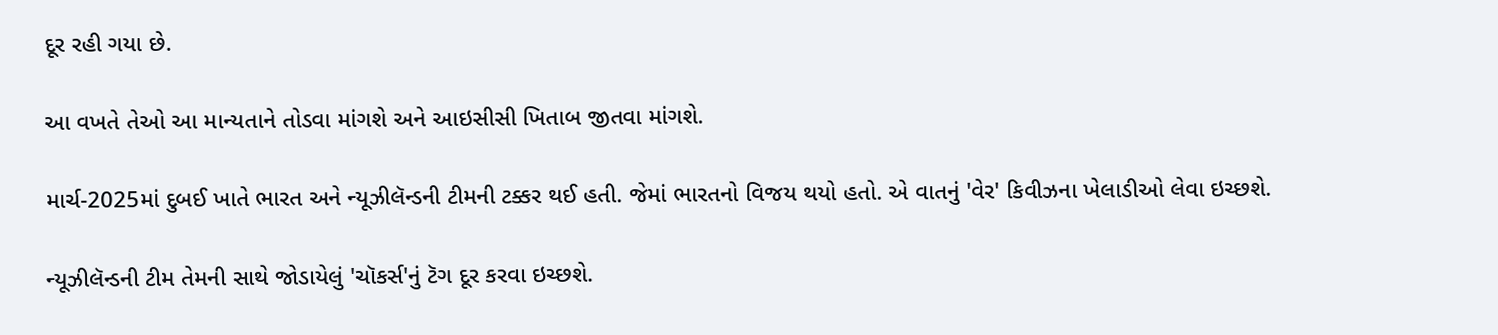દૂર રહી ગયા છે.

આ વખતે તેઓ આ માન્યતાને તોડવા માંગશે અને આઇસીસી ખિતાબ જીતવા માંગશે.

માર્ચ-2025માં દુબઈ ખાતે ભારત અને ન્યૂઝીલૅન્ડની ટીમની ટક્કર થઈ હતી. જેમાં ભારતનો વિજય થયો હતો. એ વાતનું 'વેર' કિવીઝના ખેલાડીઓ લેવા ઇચ્છશે.

ન્યૂઝીલૅન્ડની ટીમ તેમની સાથે જોડાયેલું 'ચૉકર્સ'નું ટૅગ દૂર કરવા ઇચ્છશે.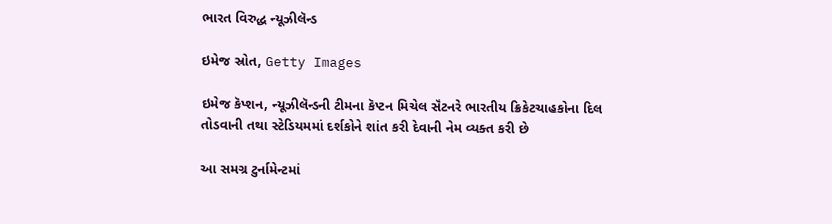ભારત વિરુદ્ધ ન્યૂઝીલૅન્ડ

ઇમેજ સ્રોત, Getty Images

ઇમેજ કૅપ્શન, ન્યૂઝીલૅન્ડની ટીમના કૅપ્ટન મિચેલ સૅંટનરે ભારતીય ક્રિકેટચાહકોના દિલ તોડવાની તથા સ્ટેડિયમમાં દર્શકોને શાંત કરી દેવાની નેમ વ્યક્ત કરી છે

આ સમગ્ર ટુર્નામેન્ટમાં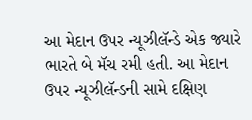આ મેદાન ઉપર ન્યૂઝીલૅન્ડે એક જ્યારે ભારતે બે મૅચ રમી હતી. આ મેદાન ઉપર ન્યૂઝીલૅન્ડની સામે દક્ષિણ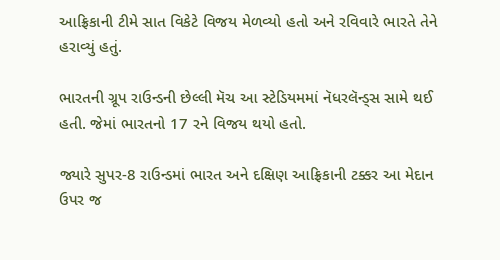આફ્રિકાની ટીમે સાત વિકેટે વિજય મેળવ્યો હતો અને રવિવારે ભારતે તેને હરાવ્યું હતું.

ભારતની ગ્રૂપ રાઉન્ડની છેલ્લી મૅચ આ સ્ટેડિયમમાં નૅધરલૅન્ડ્સ સામે થઈ હતી. જેમાં ભારતનો 17 રને વિજય થયો હતો.

જ્યારે સુપર-8 રાઉન્ડમાં ભારત અને દક્ષિણ આફ્રિકાની ટક્કર આ મેદાન ઉપર જ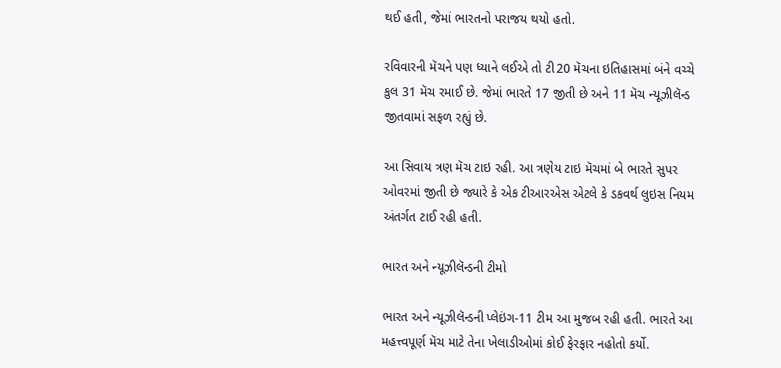થઈ હતી, જેમાં ભારતનો પરાજય થયો હતો.

રવિવારની મૅચને પણ ધ્યાને લઈએ તો ટી20 મૅચના ઇતિહાસમાં બંને વચ્ચે કુલ 31 મૅચ રમાઈ છે. જેમાં ભારતે 17 જીતી છે અને 11 મૅચ ન્યૂઝીલૅન્ડ જીતવામાં સફળ રહ્યું છે.

આ સિવાય ત્રણ મૅચ ટાઇ રહી. આ ત્રણેય ટાઇ મૅચમાં બે ભારતે સુપર ઓવરમાં જીતી છે જ્યારે કે એક ટીઆરએસ એટલે કે ડકવર્થ લુઇસ નિયમ અંતર્ગત ટાઈ રહી હતી.

ભારત અને ન્યૂઝીલૅન્ડની ટીમો

ભારત અને ન્યૂઝીલૅન્ડની પ્લેઇંગ-11 ટીમ આ મુજબ રહી હતી. ભારતે આ મહત્ત્વપૂર્ણ મૅચ માટે તેના ખેલાડીઓમાં કોઈ ફેરફાર નહોતો કર્યો.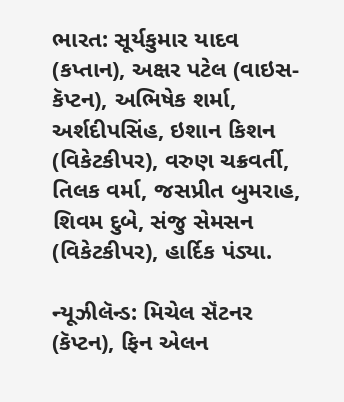ભારત: સૂર્યકુમાર યાદવ (કપ્તાન), અક્ષર પટેલ (વાઇસ-કૅપ્ટન), અભિષેક શર્મા, અર્શદીપસિંહ, ઇશાન કિશન (વિકેટકીપર), વરુણ ચક્રવર્તી, તિલક વર્મા, જસપ્રીત બુમરાહ, શિવમ દુબે, સંજુ સેમસન (વિકેટકીપર), હાર્દિક પંડ્યા.

ન્યૂઝીલૅન્ડ: મિચેલ સૅંટનર (કૅપ્ટન), ફિન એલન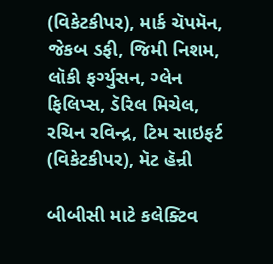(વિકેટકીપર), માર્ક ચૅપમૅન, જેકબ ડફી, જિમી નિશમ, લૉકી ફર્ગ્યુસન, ગ્લેન ફિલિપ્સ, ડૅરિલ મિચેલ, રચિન રવિન્દ્ર, ટિમ સાઇફર્ટ (વિકેટકીપર), મૅટ હૅન્રી

બીબીસી માટે કલેક્ટિવ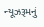ન્યૂઝરૂમનું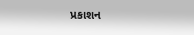પ્રકાશન